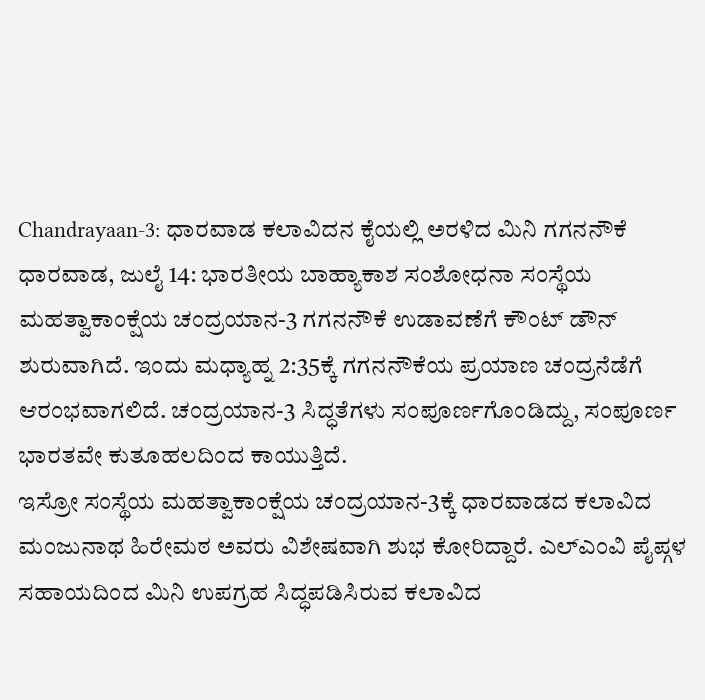Chandrayaan-3: ಧಾರವಾಡ ಕಲಾವಿದನ ಕೈಯಲ್ಲಿ ಅರಳಿದ ಮಿನಿ ಗಗನನೌಕೆ
ಧಾರವಾಡ, ಜುಲೈ 14: ಭಾರತೀಯ ಬಾಹ್ಯಾಕಾಶ ಸಂಶೋಧನಾ ಸಂಸ್ಥೆಯ ಮಹತ್ವಾಕಾಂಕ್ಷೆಯ ಚಂದ್ರಯಾನ-3 ಗಗನನೌಕೆ ಉಡಾವಣೆಗೆ ಕೌಂಟ್ ಡೌನ್ ಶುರುವಾಗಿದೆ. ಇಂದು ಮಧ್ಯಾಹ್ನ 2:35ಕ್ಕೆ ಗಗನನೌಕೆಯ ಪ್ರಯಾಣ ಚಂದ್ರನೆಡೆಗೆ ಆರಂಭವಾಗಲಿದೆ. ಚಂದ್ರಯಾನ-3 ಸಿದ್ಧತೆಗಳು ಸಂಪೂರ್ಣಗೊಂಡಿದ್ದು, ಸಂಪೂರ್ಣ ಭಾರತವೇ ಕುತೂಹಲದಿಂದ ಕಾಯುತ್ತಿದೆ.
ಇಸ್ರೋ ಸಂಸ್ಥೆಯ ಮಹತ್ವಾಕಾಂಕ್ಷೆಯ ಚಂದ್ರಯಾನ-3ಕ್ಕೆ ಧಾರವಾಡದ ಕಲಾವಿದ ಮಂಜುನಾಥ ಹಿರೇಮಠ ಅವರು ವಿಶೇಷವಾಗಿ ಶುಭ ಕೋರಿದ್ದಾರೆ. ಎಲ್ಎಂವಿ ಪೈಪ್ಗಳ ಸಹಾಯದಿಂದ ಮಿನಿ ಉಪಗ್ರಹ ಸಿದ್ಧಪಡಿಸಿರುವ ಕಲಾವಿದ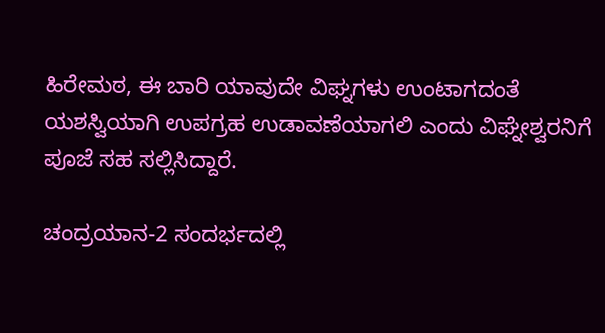ಹಿರೇಮಠ, ಈ ಬಾರಿ ಯಾವುದೇ ವಿಘ್ನಗಳು ಉಂಟಾಗದಂತೆ ಯಶಸ್ವಿಯಾಗಿ ಉಪಗ್ರಹ ಉಡಾವಣೆಯಾಗಲಿ ಎಂದು ವಿಘ್ನೇಶ್ವರನಿಗೆ ಪೂಜೆ ಸಹ ಸಲ್ಲಿಸಿದ್ದಾರೆ.

ಚಂದ್ರಯಾನ-2 ಸಂದರ್ಭದಲ್ಲಿ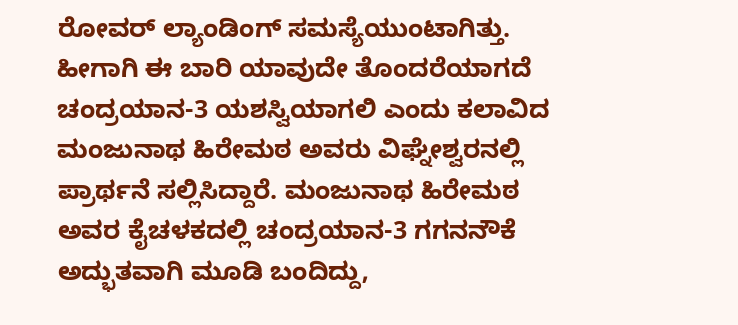ರೋವರ್ ಲ್ಯಾಂಡಿಂಗ್ ಸಮಸ್ಯೆಯುಂಟಾಗಿತ್ತು. ಹೀಗಾಗಿ ಈ ಬಾರಿ ಯಾವುದೇ ತೊಂದರೆಯಾಗದೆ ಚಂದ್ರಯಾನ-3 ಯಶಸ್ವಿಯಾಗಲಿ ಎಂದು ಕಲಾವಿದ ಮಂಜುನಾಥ ಹಿರೇಮಠ ಅವರು ವಿಘ್ನೇಶ್ವರನಲ್ಲಿ ಪ್ರಾರ್ಥನೆ ಸಲ್ಲಿಸಿದ್ದಾರೆ. ಮಂಜುನಾಥ ಹಿರೇಮಠ ಅವರ ಕೈಚಳಕದಲ್ಲಿ ಚಂದ್ರಯಾನ-3 ಗಗನನೌಕೆ ಅದ್ಭುತವಾಗಿ ಮೂಡಿ ಬಂದಿದ್ದು,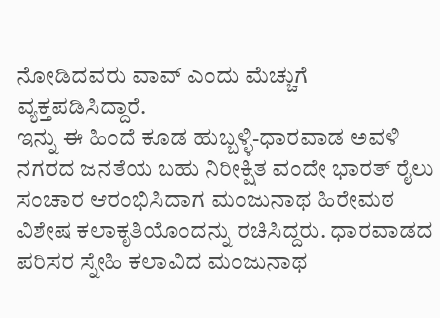ನೋಡಿದವರು ವಾವ್ ಎಂದು ಮೆಚ್ಚುಗೆ ವ್ಯಕ್ತಪಡಿಸಿದ್ದಾರೆ.
ಇನ್ನು ಈ ಹಿಂದೆ ಕೂಡ ಹುಬ್ಬಳ್ಳಿ-ಧಾರವಾಡ ಅವಳಿ ನಗರದ ಜನತೆಯ ಬಹು ನಿರೀಕ್ಷಿತ ವಂದೇ ಭಾರತ್ ರೈಲು ಸಂಚಾರ ಆರಂಭಿಸಿದಾಗ ಮಂಜುನಾಥ ಹಿರೇಮಠ ವಿಶೇಷ ಕಲಾಕೃತಿಯೊಂದನ್ನು ರಚಿಸಿದ್ದರು. ಧಾರವಾಡದ ಪರಿಸರ ಸ್ನೇಹಿ ಕಲಾವಿದ ಮಂಜುನಾಥ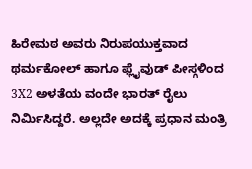ಹಿರೇಮಠ ಅವರು ನಿರುಪಯುಕ್ತವಾದ ಥರ್ಮಕೋಲ್ ಹಾಗೂ ಫ್ಲೈವುಡ್ ಪೀಸ್ಗಳಿಂದ 3X2 ಅಳತೆಯ ವಂದೇ ಭಾರತ್ ರೈಲು ನಿರ್ಮಿಸಿದ್ದರೆ. ಅಲ್ಲದೇ ಅದಕ್ಕೆ ಪ್ರಧಾನ ಮಂತ್ರಿ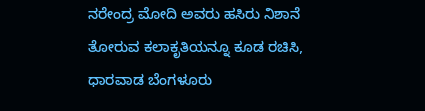ನರೇಂದ್ರ ಮೋದಿ ಅವರು ಹಸಿರು ನಿಶಾನೆ ತೋರುವ ಕಲಾಕೃತಿಯನ್ನೂ ಕೂಡ ರಚಿಸಿ, ಧಾರವಾಡ ಬೆಂಗಳೂರು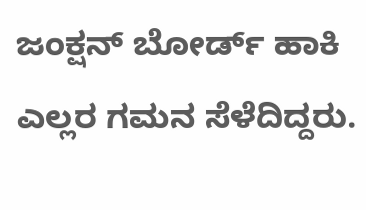ಜಂಕ್ಷನ್ ಬೋರ್ಡ್ ಹಾಕಿ ಎಲ್ಲರ ಗಮನ ಸೆಳೆದಿದ್ದರು.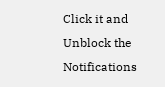Click it and Unblock the Notifications